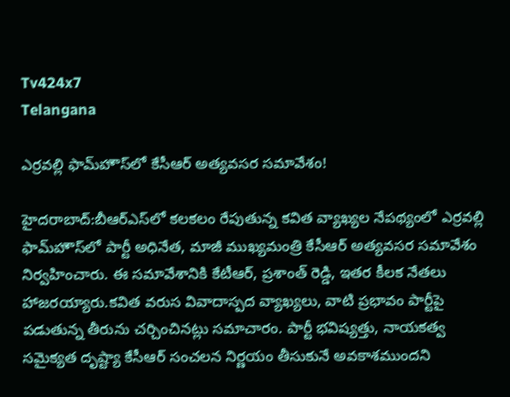Tv424x7
Telangana

ఎర్రవల్లి ఫామ్‌హౌస్‌లో కేసీఆర్ అత్యవసర సమావేశం!

హైదరాబాద్:బీఆర్‌ఎస్‌లో కలకలం రేపుతున్న కవిత వ్యాఖ్యల నేపథ్యంలో ఎర్రవల్లి ఫామ్‌హౌస్‌లో పార్టీ అధినేత, మాజీ ముఖ్యమంత్రి కేసీఆర్ అత్యవసర సమావేశం నిర్వహించారు. ఈ సమావేశానికి కేటీఆర్, ప్రశాంత్ రెడ్డి, ఇతర కీలక నేతలు హాజరయ్యారు.కవిత వరుస వివాదాస్పద వ్యాఖ్యలు, వాటి ప్రభావం పార్టీపై పడుతున్న తీరును చర్చించినట్లు సమాచారం. పార్టీ భవిష్యత్తు, నాయకత్వ సమైక్యత దృష్ట్యా కేసీఆర్ సంచలన నిర్ణయం తీసుకునే అవకాశముందని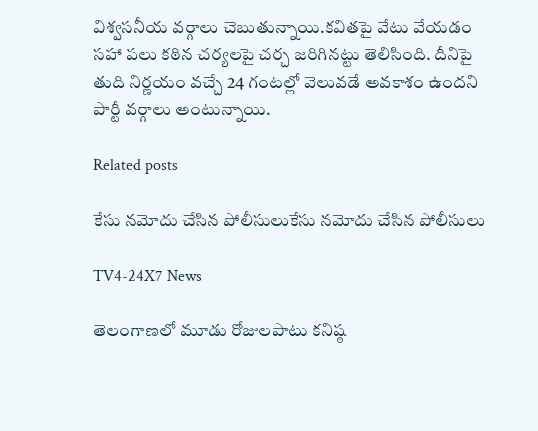విశ్వసనీయ వర్గాలు చెబుతున్నాయి.కవితపై వేటు వేయడం సహా పలు కఠిన చర్యలపై చర్చ జరిగినట్టు తెలిసింది. దీనిపై తుది నిర్ణయం వచ్చే 24 గంటల్లో వెలువడే అవకాశం ఉందని పార్టీ వర్గాలు అంటున్నాయి.

Related posts

కేసు నమోదు చేసిన పోలీసులుకేసు నమోదు చేసిన పోలీసులు

TV4-24X7 News

తెలంగాణలో మూడు రోజులపాటు కనిష్ఠ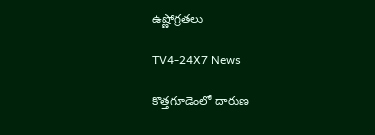ఉష్ణోగ్రతలు

TV4-24X7 News

కొత్తగూడెంలో దారుణ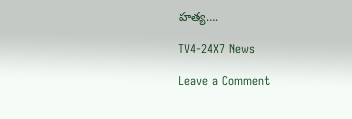హత్య….

TV4-24X7 News

Leave a Comment